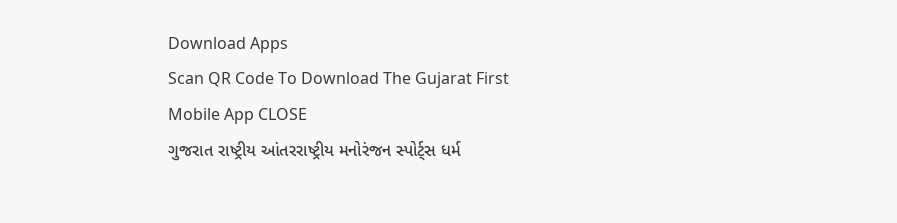Download Apps
Scan QR Code To Download The Gujarat First Mobile App CLOSE
ગુજરાત રાષ્ટ્રીય આંતરરાષ્ટ્રીય મનોરંજન સ્પોર્ટ્સ ધર્મ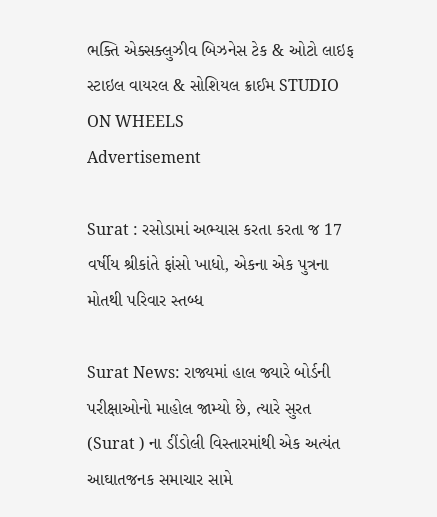ભક્તિ એક્સક્લુઝીવ બિઝનેસ ટેક & ઓટો લાઇફ સ્ટાઇલ વાયરલ & સોશિયલ ક્રાઈમ STUDIO ON WHEELS
Advertisement

Surat : રસોડામાં અભ્યાસ કરતા કરતા જ 17 વર્ષીય શ્રીકાંતે ફાંસો ખાધો, એકના એક પુત્રના મોતથી પરિવાર સ્તબ્ધ

Surat News: રાજ્યમાં હાલ જ્યારે બોર્ડની પરીક્ષાઓનો માહોલ જામ્યો છે, ત્યારે સુરત (Surat ) ના ડીંડોલી વિસ્તારમાંથી એક અત્યંત આઘાતજનક સમાચાર સામે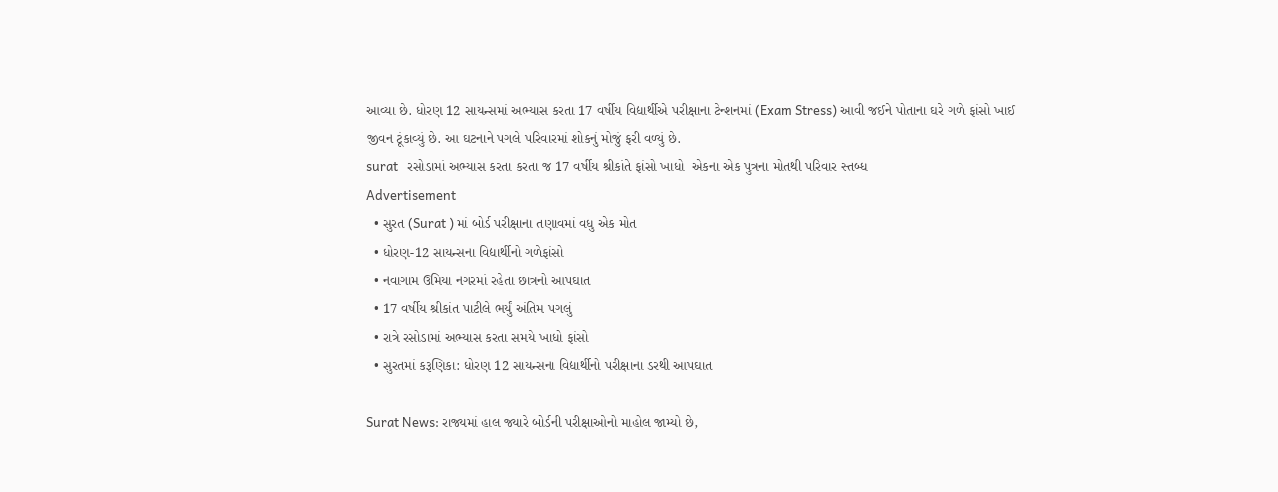આવ્યા છે. ધોરણ 12 સાયન્સમાં અભ્યાસ કરતા 17 વર્ષીય વિદ્યાર્થીએ પરીક્ષાના ટેન્શનમાં (Exam Stress) આવી જઈને પોતાના ઘરે ગળે ફાંસો ખાઈ જીવન ટૂંકાવ્યું છે. આ ઘટનાને પગલે પરિવારમાં શોકનું મોજું ફરી વળ્યું છે.
surat   રસોડામાં અભ્યાસ કરતા કરતા જ 17 વર્ષીય શ્રીકાંતે ફાંસો ખાધો  એકના એક પુત્રના મોતથી પરિવાર સ્તબ્ધ
Advertisement
  • સુરત (Surat ) માં બોર્ડ પરીક્ષાના તણાવમાં વધુ એક મોત
  • ધોરણ-12 સાયન્સના વિદ્યાર્થીનો ગળેફાંસો
  • નવાગામ ઉમિયા નગરમાં રહેતા છાત્રનો આપઘાત
  • 17 વર્ષીય શ્રીકાંત પાટીલે ભર્યું અંતિમ પગલું
  • રાત્રે રસોડામાં અભ્યાસ કરતા સમયે ખાધો ફાંસો
  • સુરતમાં કરૂણિકા: ધોરણ 12 સાયન્સના વિદ્યાર્થીનો પરીક્ષાના ડરથી આપઘાત

Surat News: રાજ્યમાં હાલ જ્યારે બોર્ડની પરીક્ષાઓનો માહોલ જામ્યો છે,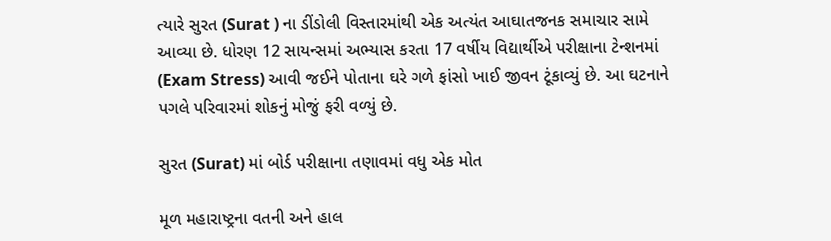ત્યારે સુરત (Surat ) ના ડીંડોલી વિસ્તારમાંથી એક અત્યંત આઘાતજનક સમાચાર સામે આવ્યા છે. ધોરણ 12 સાયન્સમાં અભ્યાસ કરતા 17 વર્ષીય વિદ્યાર્થીએ પરીક્ષાના ટેન્શનમાં (Exam Stress) આવી જઈને પોતાના ઘરે ગળે ફાંસો ખાઈ જીવન ટૂંકાવ્યું છે. આ ઘટનાને પગલે પરિવારમાં શોકનું મોજું ફરી વળ્યું છે.

સુરત (Surat) માં બોર્ડ પરીક્ષાના તણાવમાં વધુ એક મોત

મૂળ મહારાષ્ટ્રના વતની અને હાલ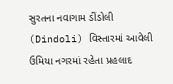સુરતના નવાગામ ડીંડોલી (Dindoli) વિસ્તારમાં આવેલી ઉમિયા નગરમાં રહેતા પ્રહલાદ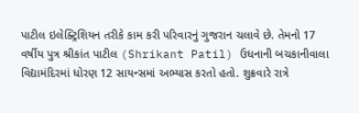પાટીલ ઇલેક્ટ્રિશિયન તરીકે કામ કરી પરિવારનું ગુજરાન ચલાવે છે. તેમનો 17 વર્ષીય પુત્ર શ્રીકાંત પાટીલ (Shrikant Patil) ઉધનાની બચકાનીવાલા વિદ્યામંદિરમાં ધોરણ 12 સાયન્સમાં અભ્યાસ કરતો હતો. શુક્રવારે રાત્રે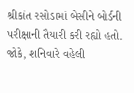શ્રીકાંત રસોડામાં બેસીને બોર્ડની પરીક્ષાની તૈયારી કરી રહ્યો હતો. જોકે, શનિવારે વહેલી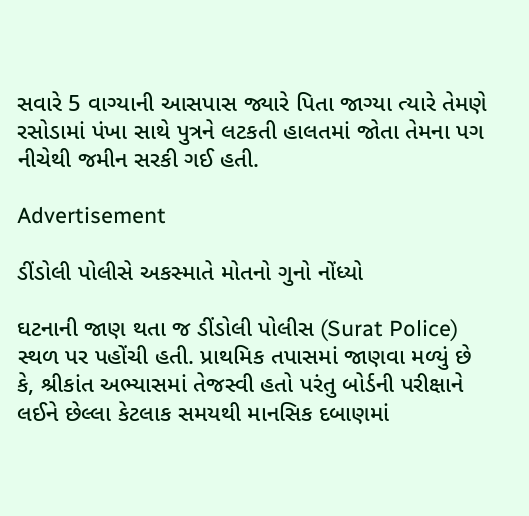સવારે 5 વાગ્યાની આસપાસ જ્યારે પિતા જાગ્યા ત્યારે તેમણે રસોડામાં પંખા સાથે પુત્રને લટકતી હાલતમાં જોતા તેમના પગ નીચેથી જમીન સરકી ગઈ હતી.

Advertisement

ડીંડોલી પોલીસે અકસ્માતે મોતનો ગુનો નોંધ્યો

ઘટનાની જાણ થતા જ ડીંડોલી પોલીસ (Surat Police) સ્થળ પર પહોંચી હતી. પ્રાથમિક તપાસમાં જાણવા મળ્યું છે કે, શ્રીકાંત અભ્યાસમાં તેજસ્વી હતો પરંતુ બોર્ડની પરીક્ષાને લઈને છેલ્લા કેટલાક સમયથી માનસિક દબાણમાં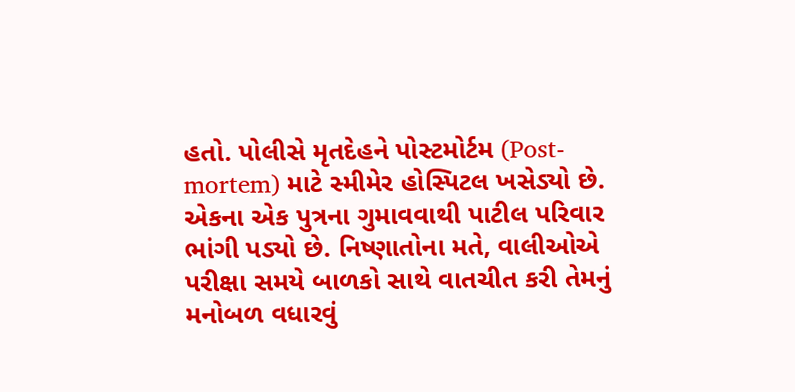હતો. પોલીસે મૃતદેહને પોસ્ટમોર્ટમ (Post-mortem) માટે સ્મીમેર હોસ્પિટલ ખસેડ્યો છે. એકના એક પુત્રના ગુમાવવાથી પાટીલ પરિવાર ભાંગી પડ્યો છે. નિષ્ણાતોના મતે, વાલીઓએ પરીક્ષા સમયે બાળકો સાથે વાતચીત કરી તેમનું મનોબળ વધારવું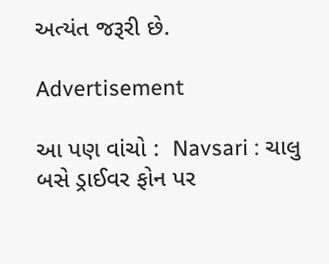અત્યંત જરૂરી છે.

Advertisement

આ પણ વાંચો :  Navsari : ચાલુ બસે ડ્રાઈવર ફોન પર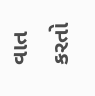વાત કરતો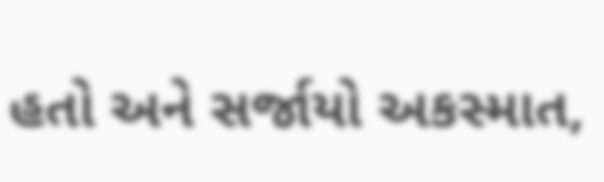હતો અને સર્જાયો અકસ્માત,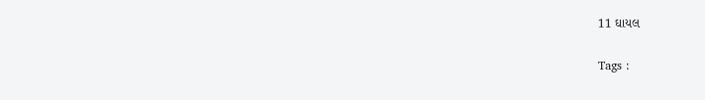11 ઘાયલ

Tags :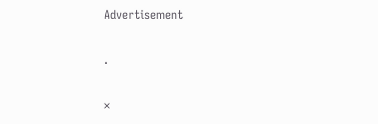Advertisement

.

×